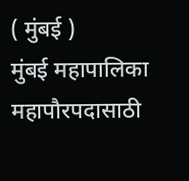( मुंबई )
मुंबई महापालिका महापौरपदासाठी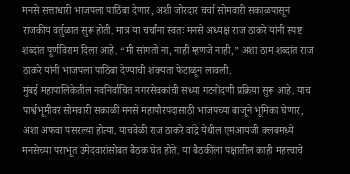मनसे सत्ताधारी भाजपला पाठिंबा देणार, अशी जोरदार चर्चा सोमवारी सकाळपासून राजकीय वर्तुळात सुरू होती. मात्र या चर्चांना स्वतः मनसे अध्यक्ष राज ठाकरे यांनी स्पष्ट शब्दांत पूर्णविराम दिला आहे. “मी सांगतो ना, नाही म्हणजे नाही,” अशा ठाम शब्दांत राज ठाकरे यांनी भाजपला पाठिंबा देण्याची शक्यता फेटाळून लावली.
मुंबई महापालिकेतील नवनिर्वाचित नगरसेवकांची सध्या गटनोंदणी प्रक्रिया सुरू आहे. याच पार्श्वभूमीवर सोमवारी सकाळी मनसे महापौरपदासाठी भाजपच्या बाजूने भूमिका घेणार, अशा अफवा पसरल्या होत्या. याचवेळी राज ठाकरे वांद्रे येथील एमआयजी क्लबमध्ये मनसेच्या पराभूत उमेदवारांसोबत बैठक घेत होते. या बैठकीला पक्षातील काही महत्त्वाचे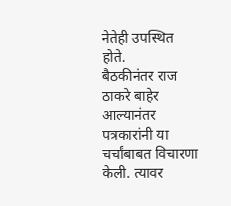नेतेही उपस्थित होते.
बैठकीनंतर राज ठाकरे बाहेर आल्यानंतर पत्रकारांनी या चर्चांबाबत विचारणा केली. त्यावर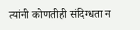त्यांनी कोणतीही संदिग्धता न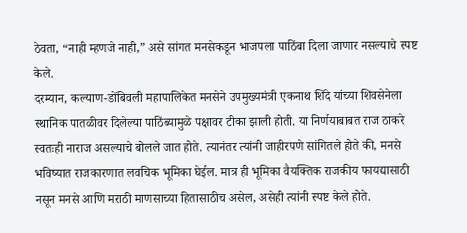ठेवता, “नाही म्हणजे नाही,” असे सांगत मनसेकडून भाजपला पाठिंबा दिला जाणार नसल्याचे स्पष्ट केले.
दरम्यान, कल्याण-डोंबिवली महापालिकेत मनसेने उपमुख्यमंत्री एकनाथ शिंदे यांच्या शिवसेनेला स्थानिक पातळीवर दिलेल्या पाठिंब्यामुळे पक्षावर टीका झाली होती. या निर्णयाबाबत राज ठाकरे स्वतःही नाराज असल्याचे बोलले जात होते. त्यानंतर त्यांनी जाहीरपणे सांगितले होते की, मनसे भविष्यात राजकारणात लवचिक भूमिका घेईल. मात्र ही भूमिका वैयक्तिक राजकीय फायद्यासाठी नसून मनसे आणि मराठी माणसाच्या हितासाठीच असेल, असेही त्यांनी स्पष्ट केले होते.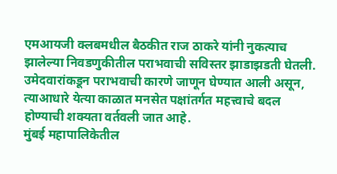एमआयजी क्लबमधील बैठकीत राज ठाकरे यांनी नुकत्याच झालेल्या निवडणुकीतील पराभवाची सविस्तर झाडाझडती घेतली. उमेदवारांकडून पराभवाची कारणे जाणून घेण्यात आली असून, त्याआधारे येत्या काळात मनसेत पक्षांतर्गत महत्त्वाचे बदल होण्याची शक्यता वर्तवली जात आहे.
मुंबई महापालिकेतील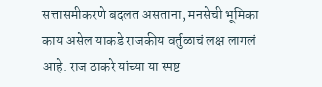सत्तासमीकरणे बदलत असताना, मनसेची भूमिका काय असेल याकडे राजकीय वर्तुळाचं लक्ष लागलं आहे. राज ठाकरे यांच्या या स्पष्ट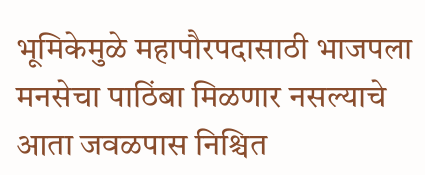भूमिकेमुळे महापौरपदासाठी भाजपला मनसेचा पाठिंबा मिळणार नसल्याचे आता जवळपास निश्चित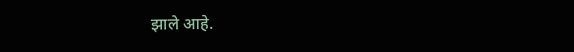झाले आहे.